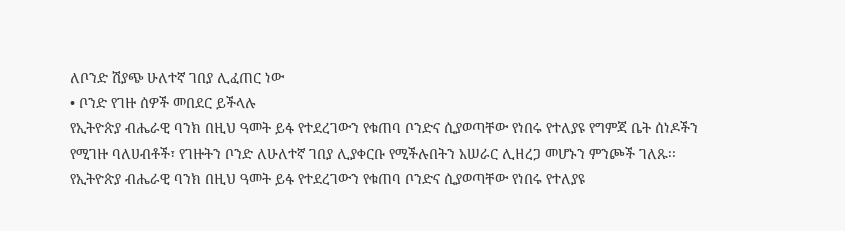ለቦንድ ሽያጭ ሁለተኛ ገበያ ሊፈጠር ነው
• ቦንድ የገዙ ሰዎች መበደር ይችላሉ
የኢትዮጵያ ብሔራዊ ባንክ በዚህ ዓመት ይፋ የተደረገውን የቁጠባ ቦንድና ሲያወጣቸው የነበሩ የተለያዩ የግምጃ ቤት ሰነዶችን የሚገዙ ባለሀብቶች፣ የገዙትን ቦንድ ለሁለተኛ ገበያ ሊያቀርቡ የሚችሉበትን አሠራር ሊዘረጋ መሆኑን ምንጮች ገለጹ፡፡
የኢትዮጵያ ብሔራዊ ባንክ በዚህ ዓመት ይፋ የተደረገውን የቁጠባ ቦንድና ሲያወጣቸው የነበሩ የተለያዩ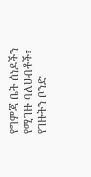የግምጃ ቤት ሰነዶችን የሚገዙ ባለሀብቶች፣ የገዙትን ቦንድ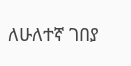ለሁለተኛ ገበያ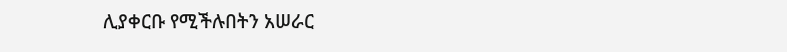ሊያቀርቡ የሚችሉበትን አሠራር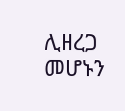ሊዘረጋ መሆኑን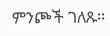ምንጮች ገለጹ፡፡